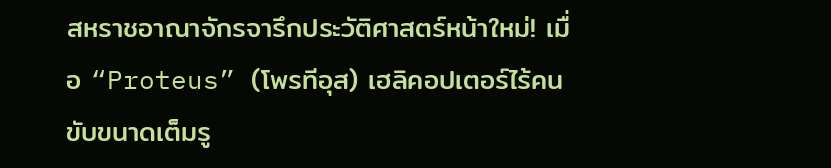สหราชอาณาจักรจารึกประวัติศาสตร์หน้าใหม่! เมื่อ “Proteus” (โพรทีอุส) เฮลิคอปเตอร์ไร้คนขับขนาดเต็มรู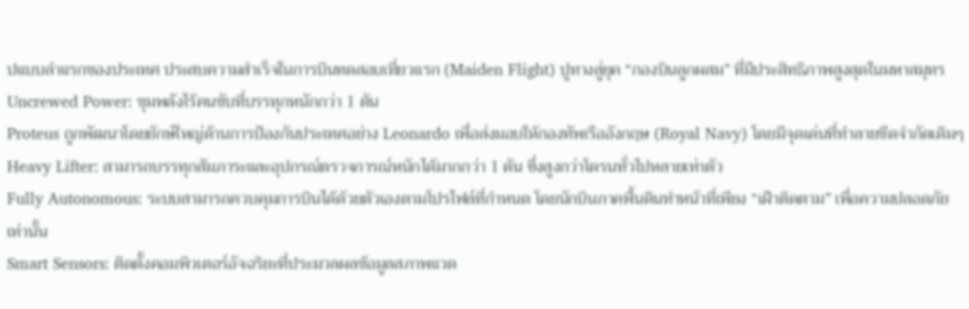ปแบบลำแรกของประเทศ ประสบความสำเร็จในการบินทดสอบเที่ยวแรก (Maiden Flight) ปูทางสู่ยุค “กองบินลูกผสม” ที่มีประสิทธิภาพสูงสุดในมหาสมุทร
Uncrewed Power: ขุมพลังไร้คนขับที่บรรทุกหนักกว่า 1 ตัน
Proteus ถูกพัฒนาโดยยักษ์ใหญ่ด้านการป้องกันประเทศอย่าง Leonardo เพื่อส่งมอบให้กองทัพเรืออังกฤษ (Royal Navy) โดยมีจุดเด่นที่ทำลายขีดจำกัดเดิมๆ
Heavy Lifter: สามารถบรรทุกสัมภาระและอุปกรณ์ตรวจการณ์หนักได้มากกว่า 1 ตัน ซึ่งสูงกว่าโดรนทั่วไปหลายเท่าตัว
Fully Autonomous: ระบบสามารถควบคุมการบินได้ด้วยตัวเองตามโปรไฟล์ที่กำหนด โดยนักบินภาคพื้นดินทำหน้าที่เพียง “เฝ้าติดตาม” เพื่อความปลอดภัยเท่านั้น
Smart Sensors: ติดตั้งคอมพิวเตอร์อัจฉริยะที่ประมวลผลข้อมูลสภาพแวด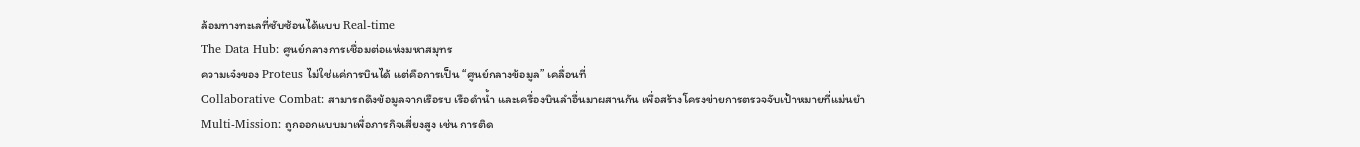ล้อมทางทะเลที่ซับซ้อนได้แบบ Real-time
The Data Hub: ศูนย์กลางการเชื่อมต่อแห่งมหาสมุทร
ความเจ๋งของ Proteus ไม่ใช่แค่การบินได้ แต่คือการเป็น “ศูนย์กลางข้อมูล” เคลื่อนที่
Collaborative Combat: สามารถดึงข้อมูลจากเรือรบ เรือดำน้ำ และเครื่องบินลำอื่นมาผสานกัน เพื่อสร้างโครงข่ายการตรวจจับเป้าหมายที่แม่นยำ
Multi-Mission: ถูกออกแบบมาเพื่อภารกิจเสี่ยงสูง เช่น การติด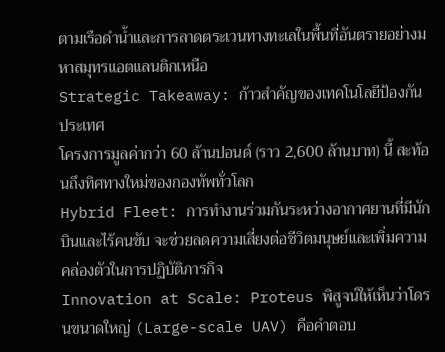ตามเรือดำน้ำและการลาดตระเวนทางทะเลในพื้นที่อันตรายอย่างมหาสมุทรแอตแลนติกเหนือ
Strategic Takeaway: ก้าวสำคัญของเทคโนโลยีป้องกันประเทศ
โครงการมูลค่ากว่า 60 ล้านปอนด์ (ราว 2,600 ล้านบาท) นี้ สะท้อนถึงทิศทางใหม่ของกองทัพทั่วโลก
Hybrid Fleet: การทำงานร่วมกันระหว่างอากาศยานที่มีนักบินและไร้คนขับ จะช่วยลดความเสี่ยงต่อชีวิตมนุษย์และเพิ่มความคล่องตัวในการปฏิบัติภารกิจ
Innovation at Scale: Proteus พิสูจน์ให้เห็นว่าโดรนขนาดใหญ่ (Large-scale UAV) คือคำตอบ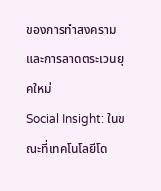ของการทำสงครามและการลาดตระเวนยุคใหม่
Social Insight: ในขณะที่เทคโนโลยีโด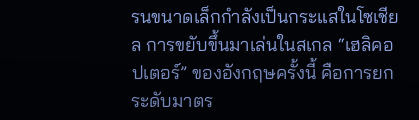รนขนาดเล็กกำลังเป็นกระแสในโซเชียล การขยับขึ้นมาเล่นในสเกล “เฮลิคอปเตอร์” ของอังกฤษครั้งนี้ คือการยกระดับมาตร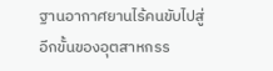ฐานอากาศยานไร้คนขับไปสู่อีกขั้นของอุตสาหกรร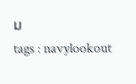ม
tags : navylookout